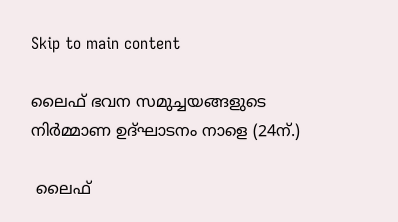Skip to main content

ലൈഫ് ഭവന സമുച്ചയങ്ങളുടെ നിര്‍മ്മാണ ഉദ്ഘാടനം നാളെ (24ന്.)

 ലൈഫ്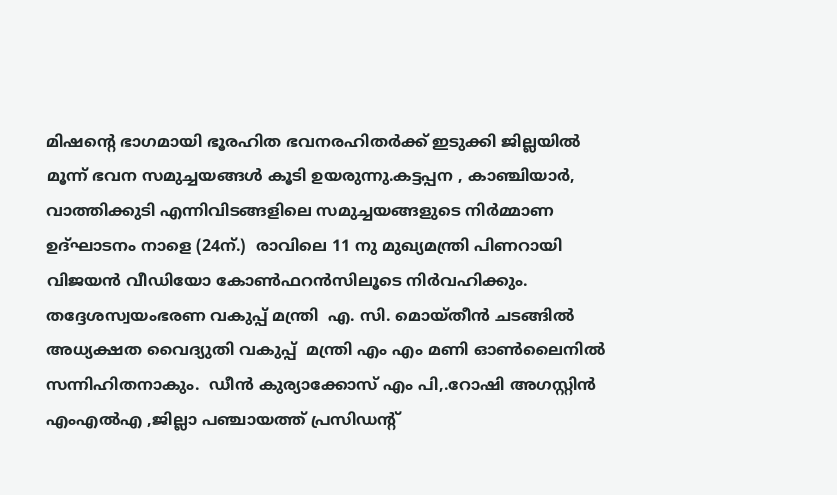മിഷന്റെ ഭാഗമായി ഭൂരഹിത ഭവനരഹിതര്‍ക്ക് ഇടുക്കി ജില്ലയില്‍ മൂന്ന് ഭവന സമുച്ചയങ്ങള്‍ കൂടി ഉയരുന്നു.കട്ടപ്പന , കാഞ്ചിയാര്‍, വാത്തിക്കുടി എന്നിവിടങ്ങളിലെ സമുച്ചയങ്ങളുടെ നിര്‍മ്മാണ ഉദ്ഘാടനം നാളെ (24ന്.)  രാവിലെ 11 നു മുഖ്യമന്ത്രി പിണറായി വിജയന്‍ വീഡിയോ കോണ്‍ഫറന്‍സിലൂടെ നിര്‍വഹിക്കും. തദ്ദേശസ്വയംഭരണ വകുപ്പ് മന്ത്രി  എ. സി. മൊയ്തീന്‍ ചടങ്ങില്‍ അധ്യക്ഷത വൈദ്യുതി വകുപ്പ്  മന്ത്രി എം എം മണി ഓണ്‍ലൈനില്‍ സന്നിഹിതനാകും.  ഡീന്‍ കുര്യാക്കോസ് എം പി,.റോഷി അഗസ്റ്റിന്‍ എംഎല്‍എ ,ജില്ലാ പഞ്ചായത്ത് പ്രസിഡന്റ്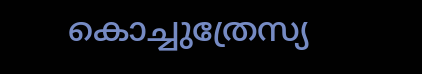കൊച്ചുത്രേസ്യ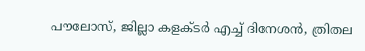പൗലോസ്, ജില്ലാ കളക്ടര്‍ എച്ച് ദിനേശന്‍, ത്രിതല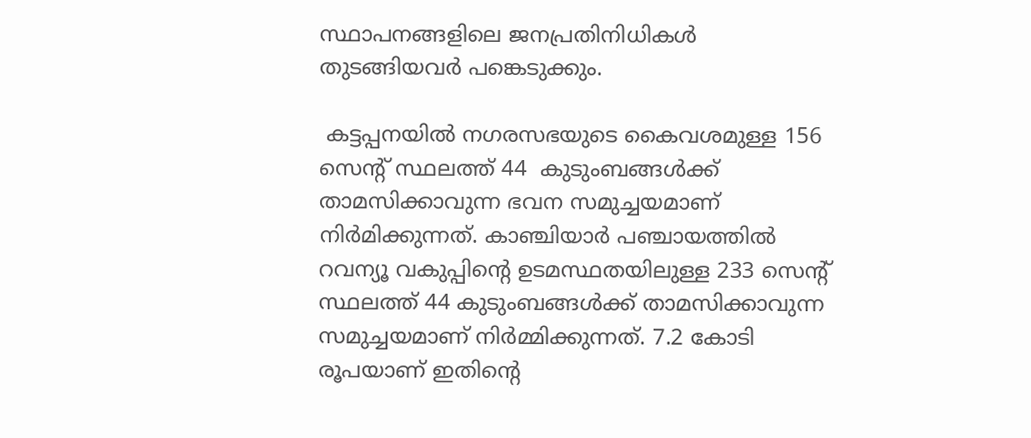സ്ഥാപനങ്ങളിലെ ജനപ്രതിനിധികള്‍ തുടങ്ങിയവര്‍ പങ്കെടുക്കും.

 കട്ടപ്പനയില്‍ നഗരസഭയുടെ കൈവശമുള്ള 156 സെന്റ് സ്ഥലത്ത് 44  കുടുംബങ്ങള്‍ക്ക് താമസിക്കാവുന്ന ഭവന സമുച്ചയമാണ് നിര്‍മിക്കുന്നത്. കാഞ്ചിയാര്‍ പഞ്ചായത്തില്‍ റവന്യൂ വകുപ്പിന്റെ ഉടമസ്ഥതയിലുള്ള 233 സെന്റ് സ്ഥലത്ത് 44 കുടുംബങ്ങള്‍ക്ക് താമസിക്കാവുന്ന സമുച്ചയമാണ് നിര്‍മ്മിക്കുന്നത്. 7.2 കോടി രൂപയാണ് ഇതിന്റെ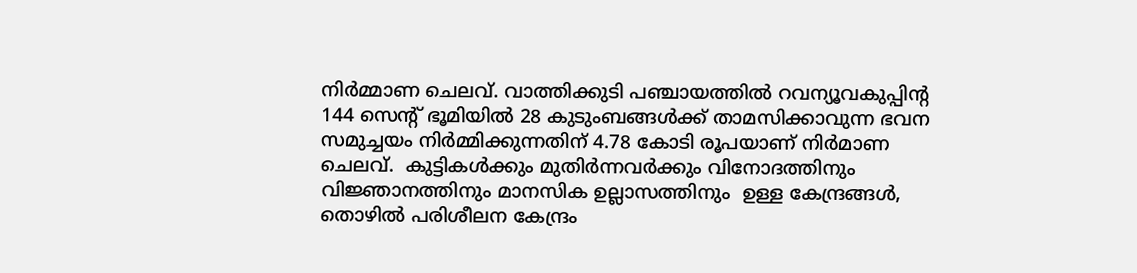നിര്‍മ്മാണ ചെലവ്. വാത്തിക്കുടി പഞ്ചായത്തില്‍ റവന്യൂവകുപ്പിന്റ 144 സെന്റ് ഭൂമിയില്‍ 28 കുടുംബങ്ങള്‍ക്ക് താമസിക്കാവുന്ന ഭവന സമുച്ചയം നിര്‍മ്മിക്കുന്നതിന് 4.78 കോടി രൂപയാണ് നിര്‍മാണ ചെലവ്.  കുട്ടികള്‍ക്കും മുതിര്‍ന്നവര്‍ക്കും വിനോദത്തിനും വിജ്ഞാനത്തിനും മാനസിക ഉല്ലാസത്തിനും  ഉള്ള കേന്ദ്രങ്ങള്‍, തൊഴില്‍ പരിശീലന കേന്ദ്രം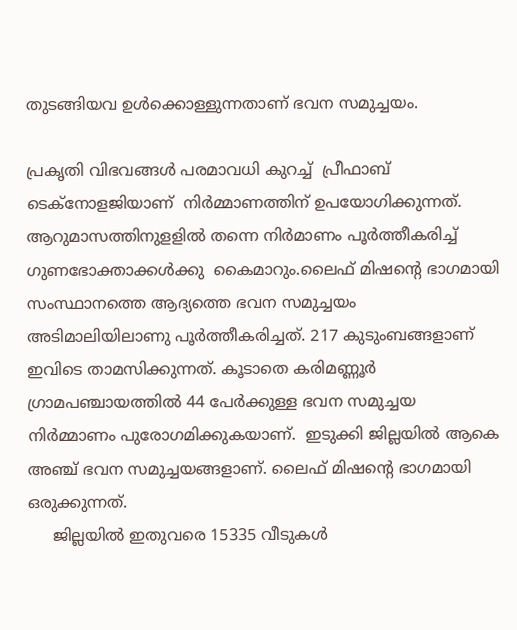തുടങ്ങിയവ ഉള്‍ക്കൊള്ളുന്നതാണ് ഭവന സമുച്ചയം.

പ്രകൃതി വിഭവങ്ങള്‍ പരമാവധി കുറച്ച്  പ്രീഫാബ് ടെക്‌നോളജിയാണ്  നിര്‍മ്മാണത്തിന് ഉപയോഗിക്കുന്നത്. ആറുമാസത്തിനുളളില്‍ തന്നെ നിര്‍മാണം പൂര്‍ത്തീകരിച്ച് ഗുണഭോക്താക്കള്‍ക്കു  കൈമാറും.ലൈഫ് മിഷന്റെ ഭാഗമായി സംസ്ഥാനത്തെ ആദ്യത്തെ ഭവന സമുച്ചയം  അടിമാലിയിലാണു പൂര്‍ത്തീകരിച്ചത്. 217 കുടുംബങ്ങളാണ് ഇവിടെ താമസിക്കുന്നത്. കൂടാതെ കരിമണ്ണൂര്‍ ഗ്രാമപഞ്ചായത്തില്‍ 44 പേര്‍ക്കുള്ള ഭവന സമുച്ചയ നിര്‍മ്മാണം പുരോഗമിക്കുകയാണ്.  ഇടുക്കി ജില്ലയില്‍ ആകെ അഞ്ച് ഭവന സമുച്ചയങ്ങളാണ്. ലൈഫ് മിഷന്റെ ഭാഗമായി ഒരുക്കുന്നത്.
     ജില്ലയില്‍ ഇതുവരെ 15335 വീടുകള്‍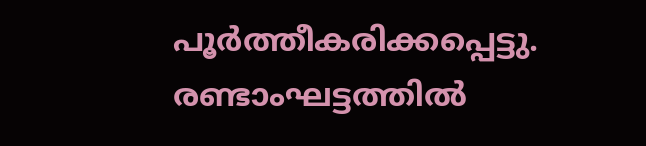പൂര്‍ത്തീകരിക്കപ്പെട്ടു. രണ്ടാംഘട്ടത്തില്‍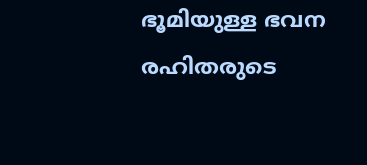ഭൂമിയുള്ള ഭവന രഹിതരുടെ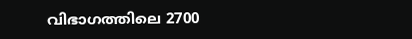വിഭാഗത്തിലെ 2700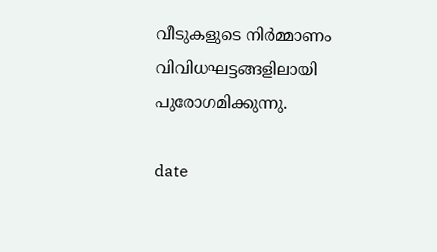വീടുകളുടെ നിര്‍മ്മാണം വിവിധഘട്ടങ്ങളിലായി പുരോഗമിക്കുന്നു.

date